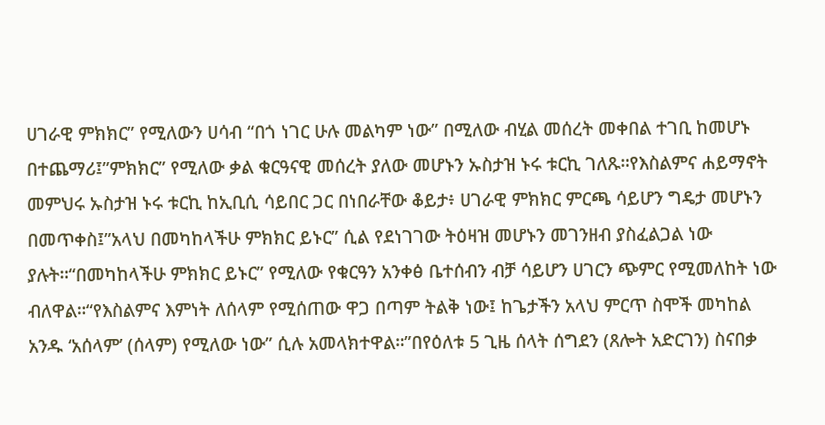ሀገራዊ ምክክር” የሚለውን ሀሳብ “በጎ ነገር ሁሉ መልካም ነው” በሚለው ብሂል መሰረት መቀበል ተገቢ ከመሆኑ በተጨማሪ፤”ምክክር” የሚለው ቃል ቁርዓናዊ መሰረት ያለው መሆኑን ኡስታዝ ኑሩ ቱርኪ ገለጹ።የእስልምና ሐይማኖት መምህሩ ኡስታዝ ኑሩ ቱርኪ ከኢቢሲ ሳይበር ጋር በነበራቸው ቆይታ፥ ሀገራዊ ምክክር ምርጫ ሳይሆን ግዴታ መሆኑን በመጥቀስ፤”አላህ በመካከላችሁ ምክክር ይኑር” ሲል የደነገገው ትዕዛዝ መሆኑን መገንዘብ ያስፈልጋል ነው ያሉት።“በመካከላችሁ ምክክር ይኑር” የሚለው የቁርዓን አንቀፅ ቤተሰብን ብቻ ሳይሆን ሀገርን ጭምር የሚመለከት ነው ብለዋል።“የእስልምና እምነት ለሰላም የሚሰጠው ዋጋ በጣም ትልቅ ነው፤ ከጌታችን አላህ ምርጥ ስሞች መካከል አንዱ ‘አሰላም’ (ሰላም) የሚለው ነው” ሲሉ አመላክተዋል።”በየዕለቱ 5 ጊዜ ሰላት ሰግደን (ጸሎት አድርገን) ስናበቃ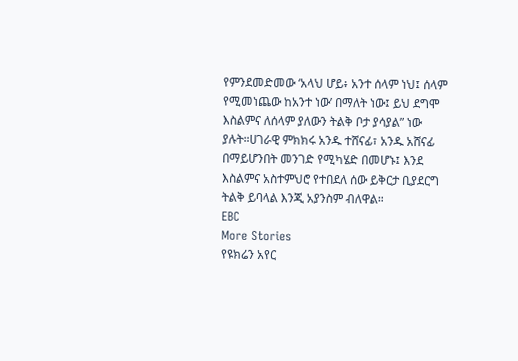የምንደመድመው ‘አላህ ሆይ፥ አንተ ሰላም ነህ፤ ሰላም የሚመነጨው ከአንተ ነው’ በማለት ነው፤ ይህ ደግሞ እስልምና ለሰላም ያለውን ትልቅ ቦታ ያሳያል” ነው ያሉት።ሀገራዊ ምክክሩ አንዱ ተሸናፊ፣ አንዱ አሸናፊ በማይሆንበት መንገድ የሚካሄድ በመሆኑ፤ እንደ እስልምና አስተምህሮ የተበደለ ሰው ይቅርታ ቢያደርግ ትልቅ ይባላል እንጂ አያንስም ብለዋል።
EBC
More Stories
የዩክሬን አየር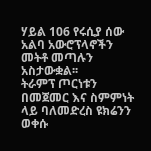ሃይል 106 የሩሲያ ሰው አልባ አውሮፕላኖችን መትቶ መጣሉን አስታውቋል፡፡
ትራምፕ ጦርነቱን በመጀመር እና ስምምነት ላይ ባለመድረስ ዩክሬንን ወቀሱ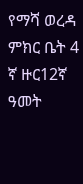የማሻ ወረዳ ምክር ቤት 4 ኛ ዙር12ኛ ዓመት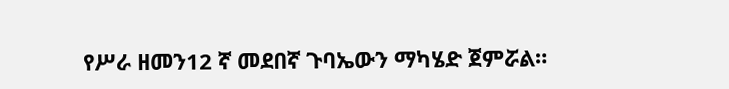የሥራ ዘመን12 ኛ መደበኛ ጉባኤውን ማካሄድ ጀምሯል።